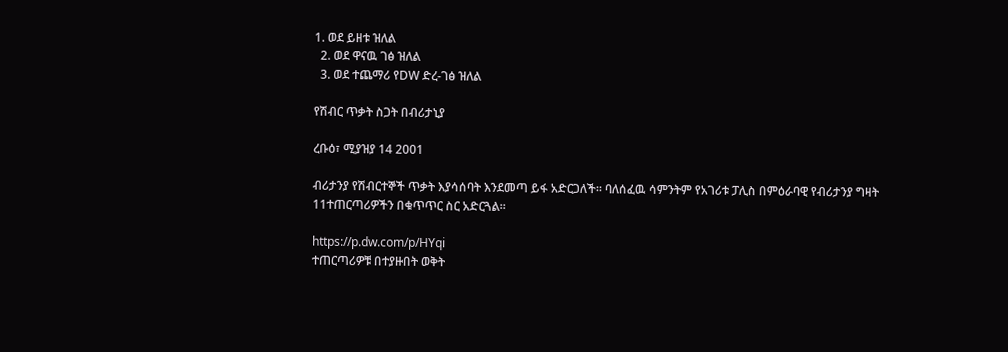1. ወደ ይዘቱ ዝለል
  2. ወደ ዋናዉ ገፅ ዝለል
  3. ወደ ተጨማሪ የDW ድረ-ገፅ ዝለል

የሽብር ጥቃት ስጋት በብሪታኒያ

ረቡዕ፣ ሚያዝያ 14 2001

ብሪታንያ የሽብርተኞች ጥቃት እያሳሰባት እንደመጣ ይፋ አድርጋለች። ባለሰፈዉ ሳምንትም የአገሪቱ ፓሊስ በምዕራባዊ የብሪታንያ ግዛት 11ተጠርጣሪዎችን በቁጥጥር ስር አድርጓል።

https://p.dw.com/p/HYqi
ተጠርጣሪዎቹ በተያዙበት ወቅት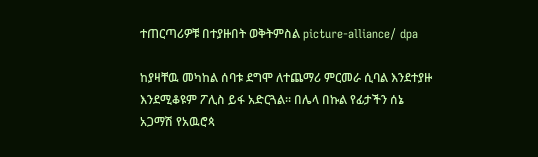ተጠርጣሪዎቹ በተያዙበት ወቅትምስል picture-alliance/ dpa

ከያዛቸዉ መካከል ሰባቱ ደግሞ ለተጨማሪ ምርመራ ሲባል እንደተያዙ እንደሚቆዩም ፖሊስ ይፋ አድርጓል። በሌላ በኩል የፊታችን ሰኔ አጋማሽ የአዉሮጳ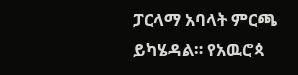ፓርላማ አባላት ምርጫ ይካሄዳል። የአዉሮጳ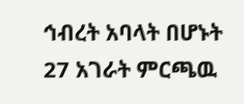ኅብረት አባላት በሆኑት 27 አገራት ምርጫዉ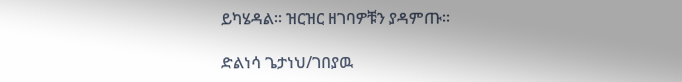ይካሄዳል። ዝርዝር ዘገባዎቹን ያዳምጡ።

ድልነሳ ጌታነህ/ገበያዉ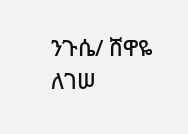ንጉሴ/ ሸዋዬ ለገሠ